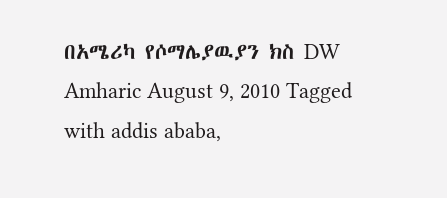በአሜሪካ የሶማሌያዉያን ክስ DW Amharic August 9, 2010 Tagged with addis ababa,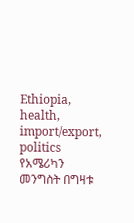Ethiopia, health, import/export, politics የአሜሪካን መንግስት በግዛቱ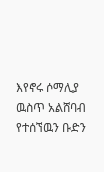እየኖሩ ሶማሊያ ዉስጥ አልሸባብ የተሰኘዉን ቡድን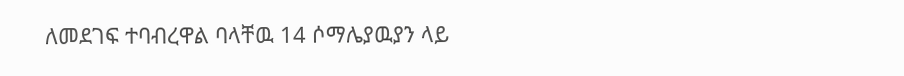ለመደገፍ ተባብረዋል ባላቸዉ 14 ሶማሌያዉያን ላይ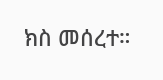ክስ መሰረተ።